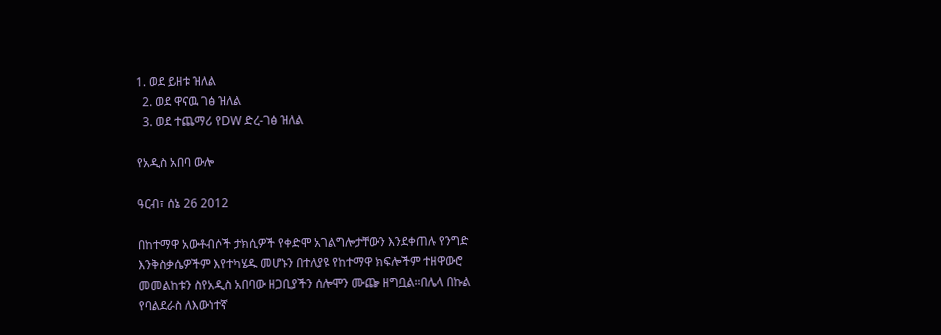1. ወደ ይዘቱ ዝለል
  2. ወደ ዋናዉ ገፅ ዝለል
  3. ወደ ተጨማሪ የDW ድረ-ገፅ ዝለል

የአዲስ አበባ ውሎ

ዓርብ፣ ሰኔ 26 2012

በከተማዋ አውቶብሶች ታክሲዎች የቀድሞ አገልግሎታቸውን እንደቀጠሉ የንግድ እንቅስቃሴዎችም እየተካሄዱ መሆኑን በተለያዩ የከተማዋ ክፍሎችም ተዘዋውሮ መመልከቱን ስየአዲስ አበባው ዘጋቢያችን ሰሎሞን ሙጬ ዘግቧል።በሌላ በኩል የባልደራስ ለእውነተኛ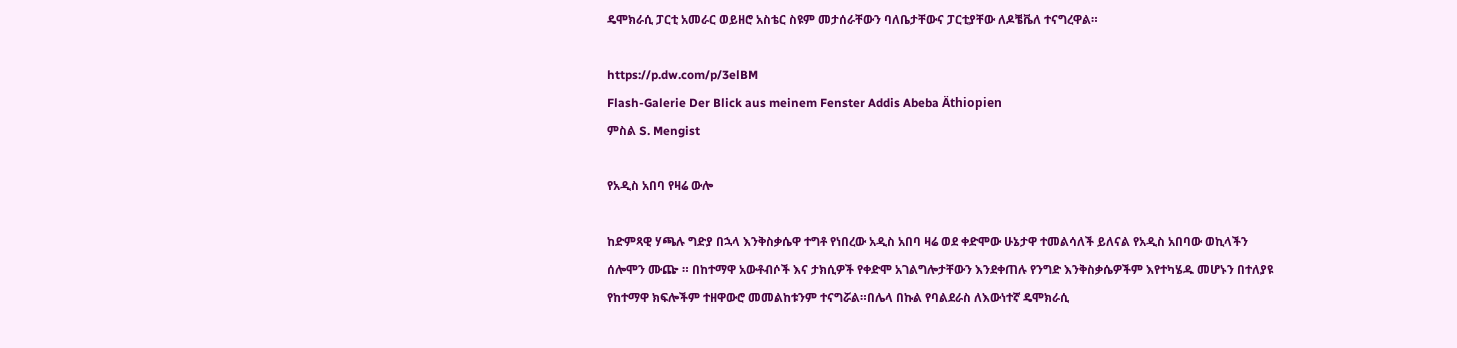ዴሞክራሲ ፓርቲ አመራር ወይዘሮ አስቴር ስዩም መታሰራቸውን ባለቤታቸውና ፓርቲያቸው ለዶቼቬለ ተናግረዋል።

https://p.dw.com/p/3elBM
Flash-Galerie Der Blick aus meinem Fenster Addis Abeba Äthiopien
ምስል S. Mengist

የአዲስ አበባ የዛሬ ውሎ

ከድምጻዊ ሃጫሉ ግድያ በኋላ እንቅስቃሴዋ ተግቶ የነበረው አዲስ አበባ ዛሬ ወደ ቀድሞው ሁኔታዋ ተመልሳለች ይለናል የአዲስ አበባው ወኪላችን ሰሎሞን ሙጬ ። በከተማዋ አውቶብሶች እና ታክሲዎች የቀድሞ አገልግሎታቸውን እንደቀጠሉ የንግድ እንቅስቃሴዎችም እየተካሄዱ መሆኑን በተለያዩ የከተማዋ ክፍሎችም ተዘዋውሮ መመልከቱንም ተናግሯል።በሌላ በኩል የባልደራስ ለእውነተኛ ዴሞክራሲ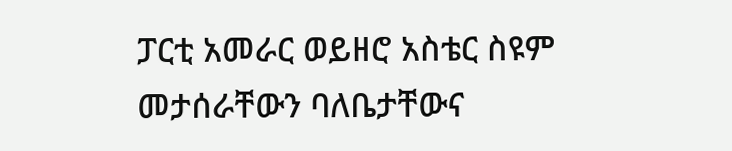ፓርቲ አመራር ወይዘሮ አስቴር ስዩም መታሰራቸውን ባለቤታቸውና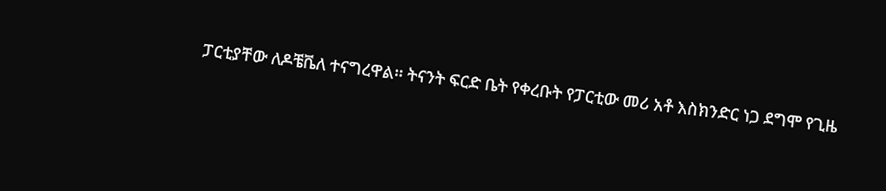ፓርቲያቸው ለዶቼቬለ ተናግረዋል። ትናንት ፍርድ ቤት የቀረቡት የፓርቲው መሪ አቶ እስክንድር ነጋ ደግሞ የጊዜ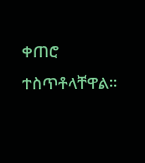ቀጠሮ ተስጥቶላቸዋል።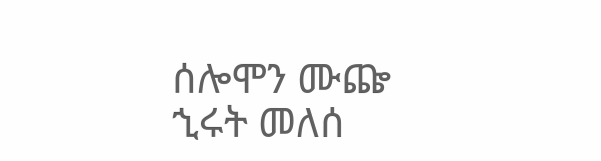ሰሎሞን ሙጬ
ኂሩት መለሰ